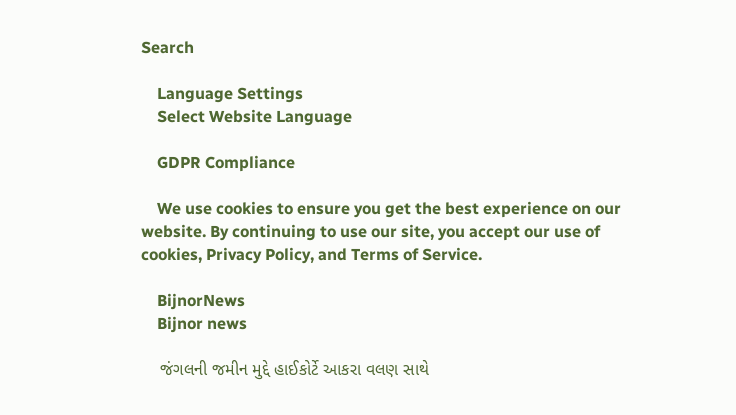Search

    Language Settings
    Select Website Language

    GDPR Compliance

    We use cookies to ensure you get the best experience on our website. By continuing to use our site, you accept our use of cookies, Privacy Policy, and Terms of Service.

    BijnorNews
    Bijnor news

    જંગલની જમીન મુદ્દે હાઈકોર્ટે આકરા વલણ સાથે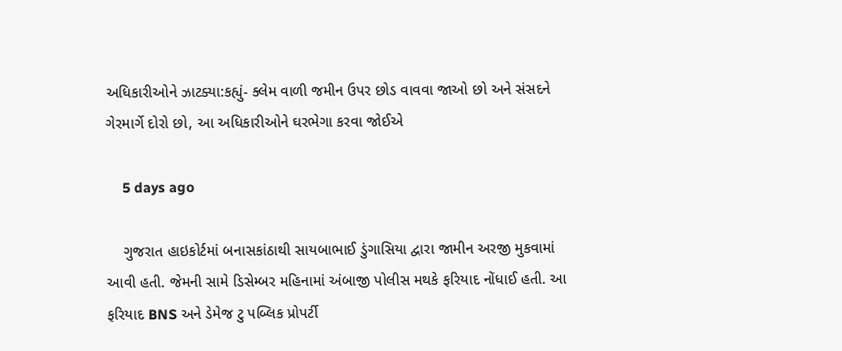અધિકારીઓને ઝાટક્યા:કહ્યું- ક્લેમ વાળી જમીન ઉપર છોડ વાવવા જાઓ છો અને સંસદને ગેરમાર્ગે દોરો છો, આ અધિકારીઓને ઘરભેગા કરવા જોઈએ

    5 days ago

    ગુજરાત હાઇકોર્ટમાં બનાસકાંઠાથી સાયબાભાઈ ડુંગાસિયા દ્વારા જામીન અરજી મુકવામાં આવી હતી. જેમની સામે ડિસેમ્બર મહિનામાં અંબાજી પોલીસ મથકે ફરિયાદ નોંધાઈ હતી. આ ફરિયાદ BNS અને ડેમેજ ટુ પબ્લિક પ્રોપર્ટી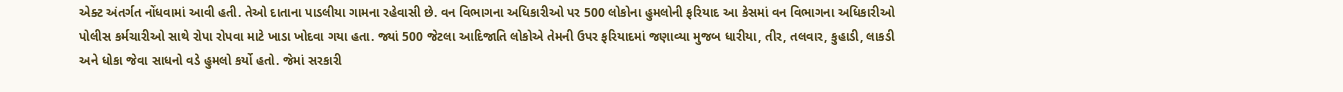એક્ટ અંતર્ગત નોંધવામાં આવી હતી. તેઓ દાતાના પાડલીયા ગામના રહેવાસી છે. વન વિભાગના અધિકારીઓ પર 500 લોકોના હુમલોની ફરિયાદ આ કેસમાં વન વિભાગના અધિકારીઓ પોલીસ કર્મચારીઓ સાથે રોપા રોપવા માટે ખાડા ખોદવા ગયા હતા. જ્યાં 500 જેટલા આદિજાતિ લોકોએ તેમની ઉપર ફરિયાદમાં જણાવ્યા મુજબ ધારીયા, તીર, તલવાર, કુહાડી, લાકડી અને ધોકા જેવા સાધનો વડે હુમલો કર્યો હતો. જેમાં સરકારી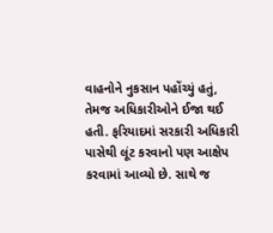વાહનોને નુકસાન પહોંચ્યું હતું, તેમજ અધિકારીઓને ઈજા થઈ હતી. ફરિયાદમાં સરકારી અધિકારી પાસેથી લૂંટ કરવાનો પણ આક્ષેપ કરવામાં આવ્યો છે. સાથે જ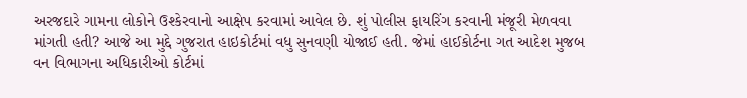અરજદારે ગામના લોકોને ઉશ્કેરવાનો આક્ષેપ કરવામાં આવેલ છે. શું પોલીસ ફાયરિંગ કરવાની મંજૂરી મેળવવા માંગતી હતી? આજે આ મુદ્દે ગુજરાત હાઇકોર્ટમાં વધુ સુનવણી યોજાઈ હતી. જેમાં હાઈકોર્ટના ગત આદેશ મુજબ વન વિભાગના અધિકારીઓ કોર્ટમાં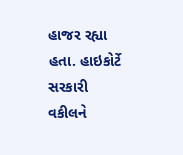હાજર રહ્યા હતા. હાઇકોર્ટે સરકારી વકીલને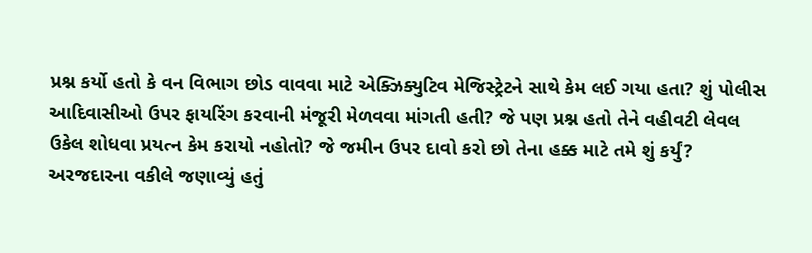પ્રશ્ન કર્યો હતો કે વન વિભાગ છોડ વાવવા માટે એક્ઝિક્યુટિવ મેજિસ્ટ્રેટને સાથે કેમ લઈ ગયા હતા? શું પોલીસ આદિવાસીઓ ઉપર ફાયરિંગ કરવાની મંજૂરી મેળવવા માંગતી હતી? જે પણ પ્રશ્ન હતો તેને વહીવટી લેવલ ઉકેલ શોધવા પ્રયત્ન કેમ કરાયો નહોતો? જે જમીન ઉપર દાવો કરો છો તેના હક્ક માટે તમે શું કર્યું? અરજદારના વકીલે જણાવ્યું હતું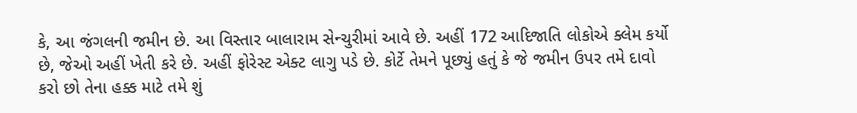કે, આ જંગલની જમીન છે. આ વિસ્તાર બાલારામ સેન્ચુરીમાં આવે છે. અહીં 172 આદિજાતિ લોકોએ ક્લેમ કર્યો છે, જેઓ અહીં ખેતી કરે છે. અહીં ફોરેસ્ટ એક્ટ લાગુ પડે છે. કોર્ટે તેમને પૂછ્યું હતું કે જે જમીન ઉપર તમે દાવો કરો છો તેના હક્ક માટે તમે શું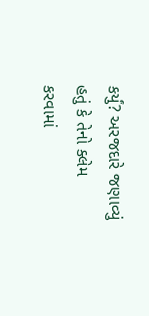કર્યું? અરજદારે જણાવ્યું હતું કે તેનો ક્લેમ કરવામાં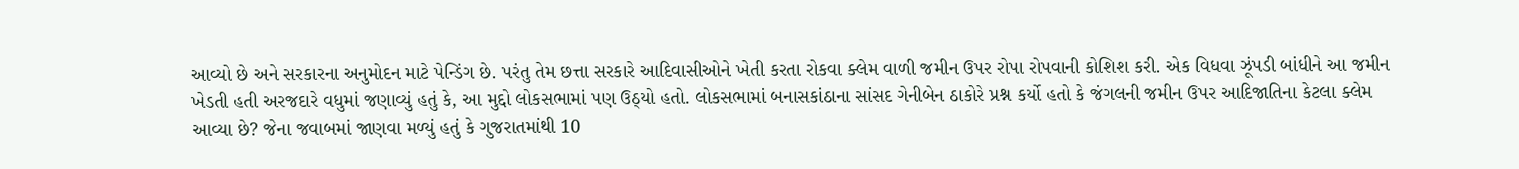આવ્યો છે અને સરકારના અનુમોદન માટે પેન્ડિંગ છે. પરંતુ તેમ છત્તા સરકારે આદિવાસીઓને ખેતી કરતા રોકવા ક્લેમ વાળી જમીન ઉપર રોપા રોપવાની કોશિશ કરી. એક વિધવા ઝૂંપડી બાંધીને આ જમીન ખેડતી હતી અરજદારે વધુમાં જણાવ્યું હતું કે, આ મુદ્દો લોકસભામાં પણ ઉઠ્યો હતો. લોકસભામાં બનાસકાંઠાના સાંસદ ગેનીબેન ઠાકોરે પ્રશ્ન કર્યો હતો કે જંગલની જમીન ઉપર આદિજાતિના કેટલા ક્લેમ આવ્યા છે? જેના જવાબમાં જાણવા મળ્યું હતું કે ગુજરાતમાંથી 10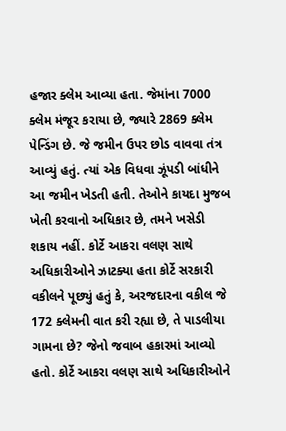હજાર ક્લેમ આવ્યા હતા. જેમાંના 7000 ક્લેમ મંજૂર કરાયા છે, જ્યારે 2869 ક્લેમ પેન્ડિંગ છે. જે જમીન ઉપર છોડ વાવવા તંત્ર આવ્યું હતું. ત્યાં એક વિધવા ઝૂંપડી બાંધીને આ જમીન ખેડતી હતી. તેઓને કાયદા મુજબ ખેતી કરવાનો અધિકાર છે, તમને ખસેડી શકાય નહીં. કોર્ટે આકરા વલણ સાથે અધિકારીઓને ઝાટક્યા હતા કોર્ટે સરકારી વકીલને પૂછ્યું હતું કે, અરજદારના વકીલ જે 172 ક્લેમની વાત કરી રહ્યા છે, તે પાડલીયા ગામના છે? જેનો જવાબ હકારમાં આવ્યો હતો. કોર્ટે આકરા વલણ સાથે અધિકારીઓને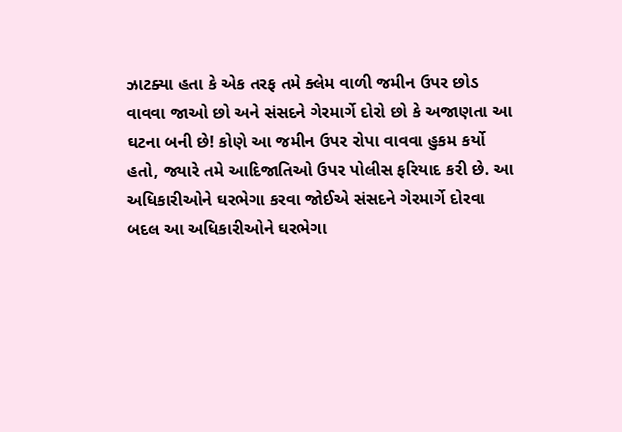ઝાટક્યા હતા કે એક તરફ તમે ક્લેમ વાળી જમીન ઉપર છોડ વાવવા જાઓ છો અને સંસદને ગેરમાર્ગે દોરો છો કે અજાણતા આ ઘટના બની છે! કોણે આ જમીન ઉપર રોપા વાવવા હુકમ કર્યો હતો, જ્યારે તમે આદિજાતિઓ ઉપર પોલીસ ફરિયાદ કરી છે. આ અધિકારીઓને ઘરભેગા કરવા જોઈએ સંસદને ગેરમાર્ગે દોરવા બદલ આ અધિકારીઓને ઘરભેગા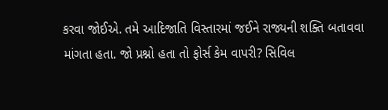કરવા જોઈએ. તમે આદિજાતિ વિસ્તારમાં જઈને રાજ્યની શક્તિ બતાવવા માંગતા હતા. જો પ્રશ્નો હતા તો ફોર્સ કેમ વાપરી? સિવિલ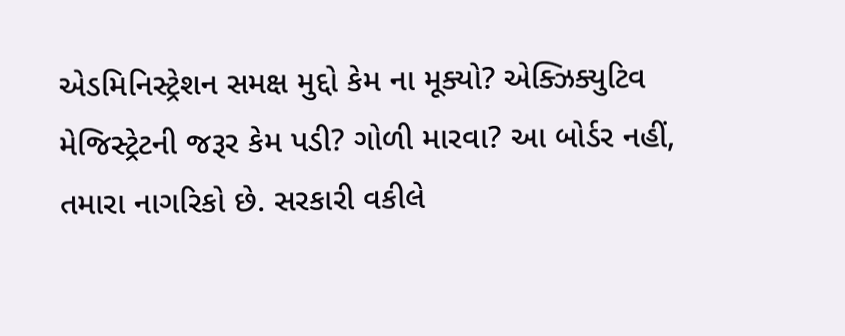એડમિનિસ્ટ્રેશન સમક્ષ મુદ્દો કેમ ના મૂક્યો? એક્ઝિક્યુટિવ મેજિસ્ટ્રેટની જરૂર કેમ પડી? ગોળી મારવા? આ બોર્ડર નહીં, તમારા નાગરિકો છે. સરકારી વકીલે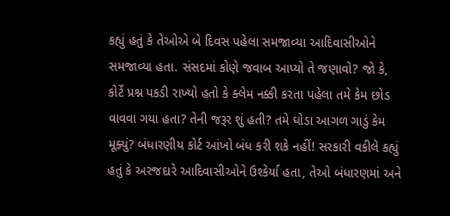કહ્યું હતું કે તેઓએ બે દિવસ પહેલા સમજાવ્યા આદિવાસીઓને સમજાવ્યા હતા. સંસદમાં કોણે જવાબ આપ્યો તે જણાવો? જો કે, કોર્ટે પ્રશ્ન પકડી રાખ્યો હતો કે ક્લેમ નક્કી કરતા પહેલા તમે કેમ છોડ વાવવા ગયા હતા? તેની જરૂર શું હતી? તમે ઘોડા આગળ ગાડું કેમ મૂક્યું? બંધારણીય કોર્ટ આંખો બંધ કરી શકે નહીં! સરકારી વકીલે કહ્યું હતું કે અરજદારે આદિવાસીઓને ઉશ્કેર્યા હતા, તેઓ બંધારણમાં અને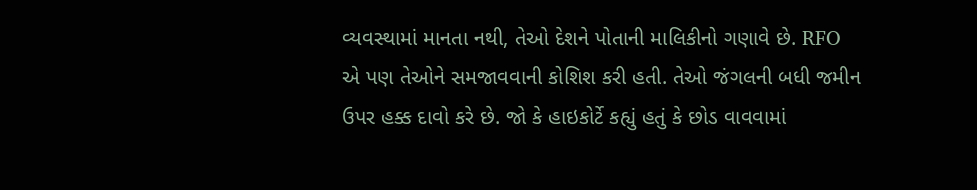વ્યવસ્થામાં માનતા નથી, તેઓ દેશને પોતાની માલિકીનો ગણાવે છે. RFO એ પણ તેઓને સમજાવવાની કોશિશ કરી હતી. તેઓ જંગલની બધી જમીન ઉપર હક્ક દાવો કરે છે. જો કે હાઇકોર્ટે કહ્યું હતું કે છોડ વાવવામાં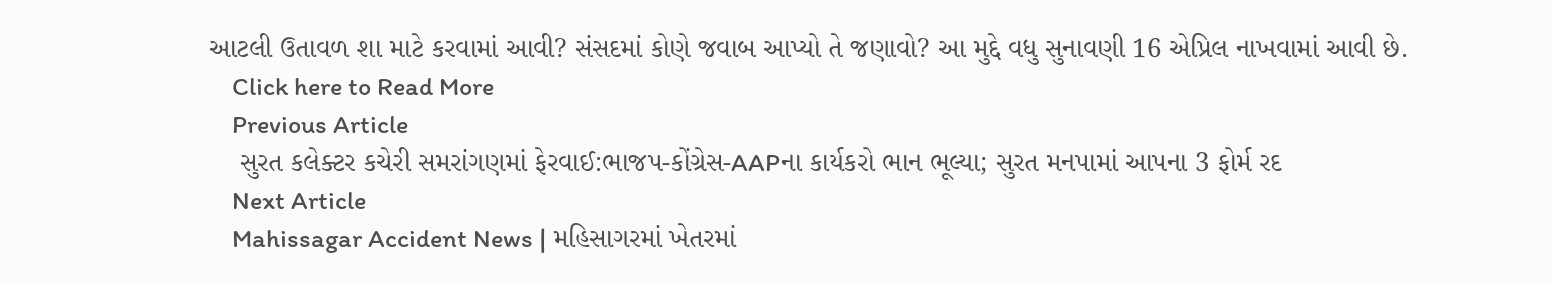આટલી ઉતાવળ શા માટે કરવામાં આવી? સંસદમાં કોણે જવાબ આપ્યો તે જણાવો? આ મુદ્દે વધુ સુનાવણી 16 એપ્રિલ નાખવામાં આવી છે.
    Click here to Read More
    Previous Article
    સુરત કલેક્ટર કચેરી સમરાંગણમાં ફેરવાઈ:ભાજપ-કોંગ્રેસ-AAPના કાર્યકરો ભાન ભૂલ્યા; સુરત મનપામાં આપના 3 ફોર્મ રદ
    Next Article
    Mahissagar Accident News | મહિસાગરમાં ખેતરમાં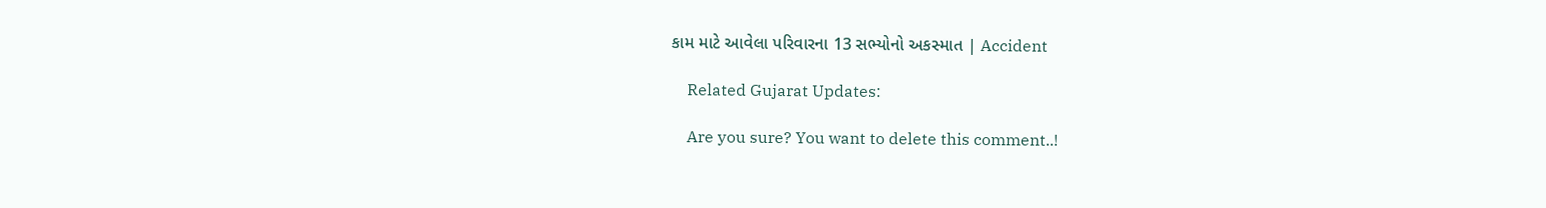કામ માટે આવેલા પરિવારના 13 સભ્યોનો અકસ્માત | Accident

    Related Gujarat Updates:

    Are you sure? You want to delete this comment..!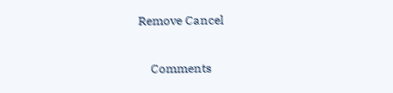Remove Cancel

    Comments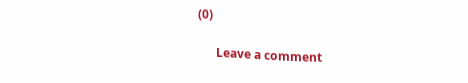(0)

      Leave a comment